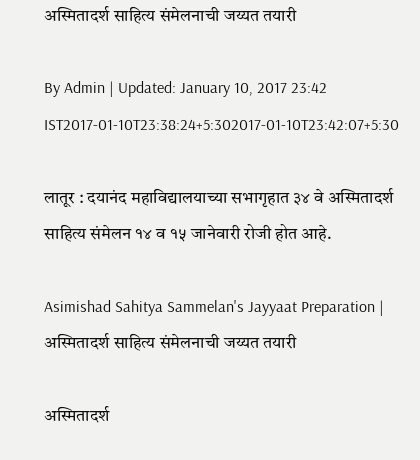अस्मितादर्श साहित्य संमेलनाची जय्यत तयारी

By Admin | Updated: January 10, 2017 23:42 IST2017-01-10T23:38:24+5:302017-01-10T23:42:07+5:30

लातूर : दयानंद महाविद्यालयाच्या सभागृहात ३४ वे अस्मितादर्श साहित्य संमेलन १४ व १५ जानेवारी रोजी होत आहे.

Asimishad Sahitya Sammelan's Jayyaat Preparation | अस्मितादर्श साहित्य संमेलनाची जय्यत तयारी

अस्मितादर्श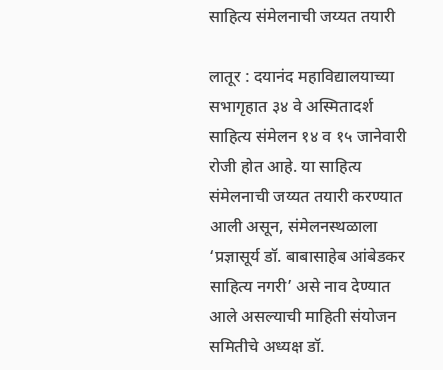साहित्य संमेलनाची जय्यत तयारी

लातूर : दयानंद महाविद्यालयाच्या सभागृहात ३४ वे अस्मितादर्श साहित्य संमेलन १४ व १५ जानेवारी रोजी होत आहे. या साहित्य संमेलनाची जय्यत तयारी करण्यात आली असून, संमेलनस्थळाला ‘प्रज्ञासूर्य डॉ. बाबासाहेब आंबेडकर साहित्य नगरी’ असे नाव देण्यात आले असल्याची माहिती संयोजन समितीचे अध्यक्ष डॉ.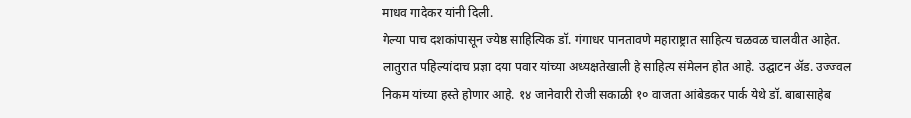माधव गादेकर यांनी दिली.
गेल्या पाच दशकांपासून ज्येष्ठ साहित्यिक डॉ. गंगाधर पानतावणे महाराष्ट्रात साहित्य चळवळ चालवीत आहेत. लातुरात पहिल्यांदाच प्रज्ञा दया पवार यांच्या अध्यक्षतेखाली हे साहित्य संमेलन होत आहे. उद्घाटन अ‍ॅड. उज्ज्वल निकम यांच्या हस्ते होणार आहे. १४ जानेवारी रोजी सकाळी १० वाजता आंबेडकर पार्क येथे डॉ. बाबासाहेब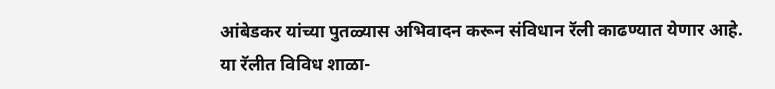आंबेडकर यांच्या पुतळ्यास अभिवादन करून संविधान रॅली काढण्यात येणार आहे.
या रॅलीत विविध शाळा-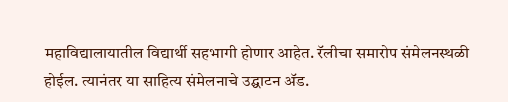महाविद्यालायातील विद्यार्थी सहभागी होणार आहेत. रॅलीचा समारोप संमेलनस्थळी होईल. त्यानंतर या साहित्य संमेलनाचे उद्घाटन अ‍ॅड.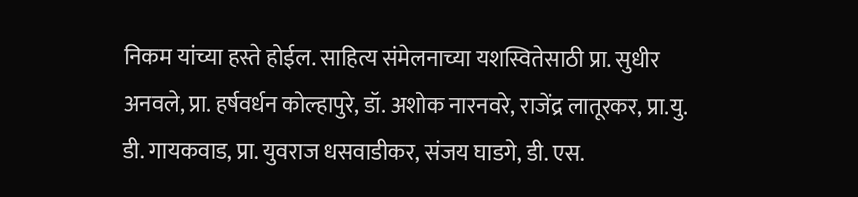निकम यांच्या हस्ते होईल. साहित्य संमेलनाच्या यशस्वितेसाठी प्रा. सुधीर अनवले, प्रा. हर्षवर्धन कोल्हापुरे, डॉ. अशोक नारनवरे, राजेंद्र लातूरकर, प्रा.यु. डी. गायकवाड, प्रा. युवराज धसवाडीकर, संजय घाडगे, डी. एस.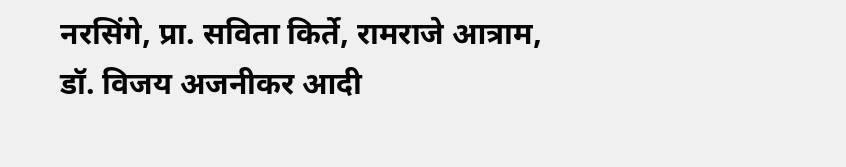नरसिंगे, प्रा. सविता किर्ते, रामराजे आत्राम, डॉ. विजय अजनीकर आदी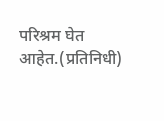परिश्रम घेत आहेत.(प्रतिनिधी)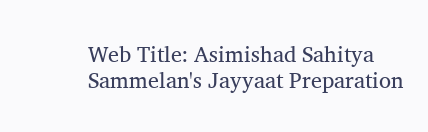Web Title: Asimishad Sahitya Sammelan's Jayyaat Preparation